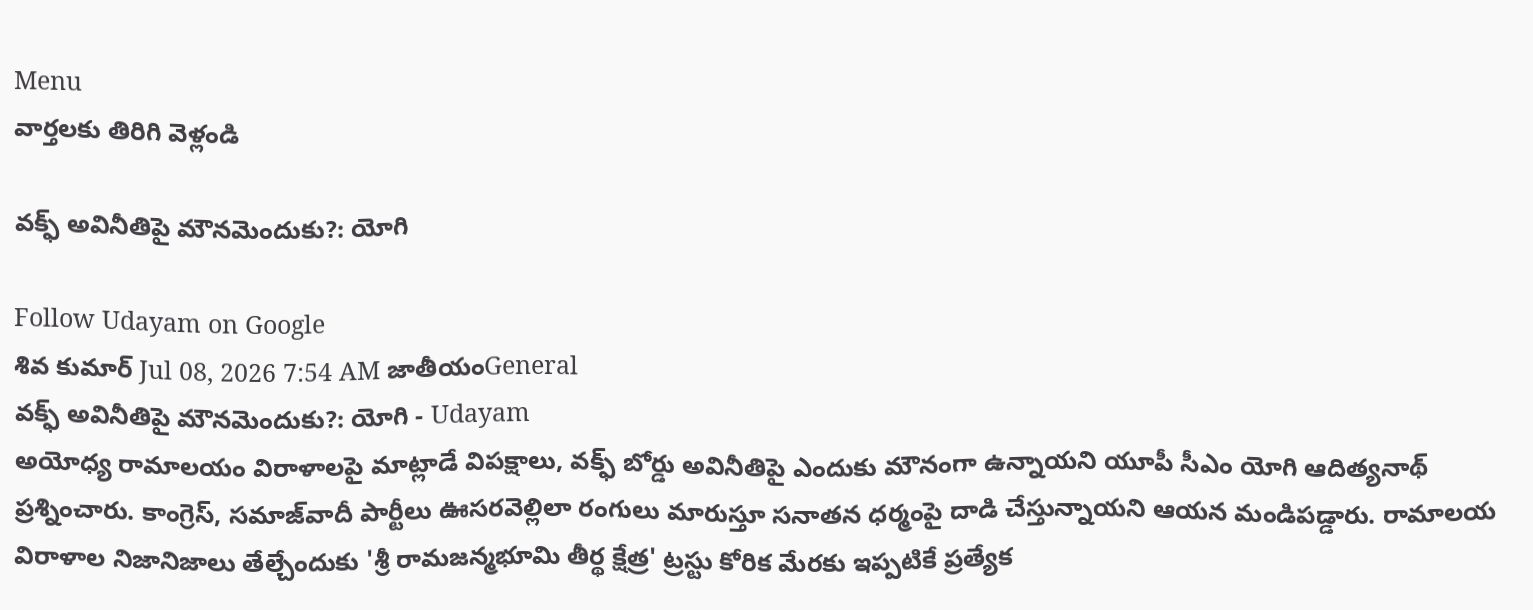Menu
వార్తలకు తిరిగి వెళ్లండి

వక్ఫ్ అవినీతిపై మౌనమెందుకు?: యోగి

Follow Udayam on Google
శివ కుమార్ Jul 08, 2026 7:54 AM జాతీయంGeneral
వక్ఫ్ అవినీతిపై మౌనమెందుకు?: యోగి - Udayam
అయోధ్య రామాలయం విరాళాలపై మాట్లాడే విపక్షాలు, వక్ఫ్ బోర్డు అవినీతిపై ఎందుకు మౌనంగా ఉన్నాయని యూపీ సీఎం యోగి ఆదిత్యనాథ్ ప్రశ్నించారు. కాంగ్రెస్, సమాజ్‌వాదీ పార్టీలు ఊసరవెల్లిలా రంగులు మారుస్తూ సనాతన ధర్మంపై దాడి చేస్తున్నాయని ఆయన మండిపడ్డారు. రామాలయ విరాళాల నిజానిజాలు తేల్చేందుకు 'శ్రీ రామజన్మభూమి తీర్థ క్షేత్ర' ట్రస్టు కోరిక మేరకు ఇప్పటికే ప్రత్యేక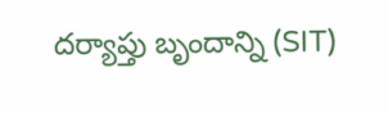దర్యాప్తు బృందాన్ని (SIT)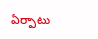ఏర్పాటు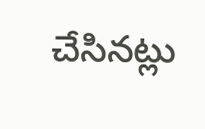చేసినట్లు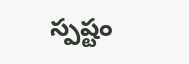స్పష్టం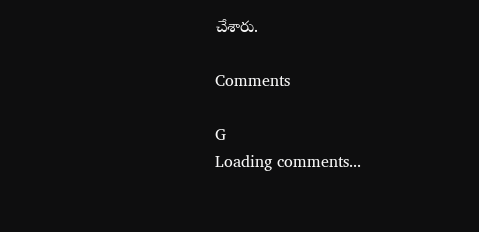చేశారు.

Comments

G
Loading comments...